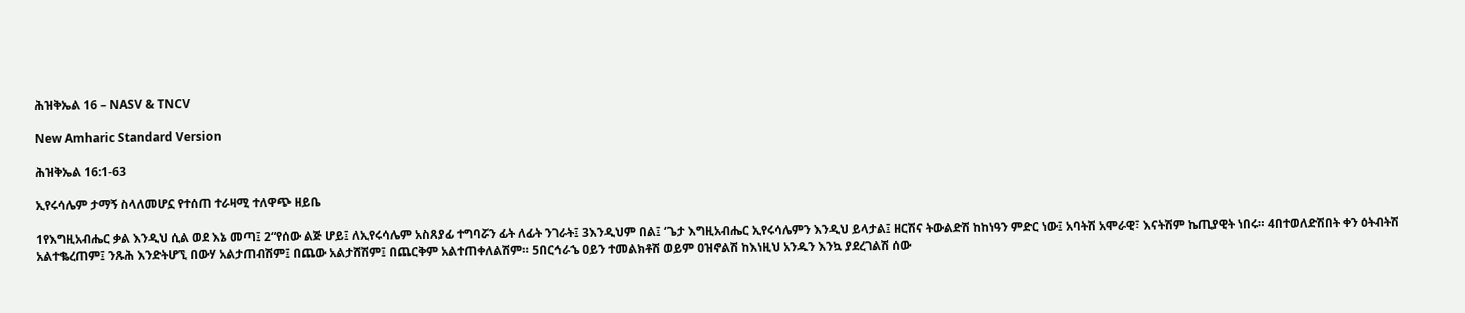ሕዝቅኤል 16 – NASV & TNCV

New Amharic Standard Version

ሕዝቅኤል 16:1-63

ኢየሩሳሌም ታማኝ ስላለመሆኗ የተሰጠ ተራዛሚ ተለዋጭ ዘይቤ

1የእግዚአብሔር ቃል እንዲህ ሲል ወደ እኔ መጣ፤ 2“የሰው ልጅ ሆይ፤ ለኢየሩሳሌም አስጸያፊ ተግባሯን ፊት ለፊት ንገራት፤ 3እንዲህም በል፤ ‘ጌታ እግዚአብሔር ኢየሩሳሌምን እንዲህ ይላታል፤ ዘርሽና ትውልድሽ ከከነዓን ምድር ነው፤ አባትሽ አሞራዊ፣ እናትሽም ኬጢያዊት ነበሩ። 4በተወለድሽበት ቀን ዕትብትሽ አልተቈረጠም፤ ንጹሕ እንድትሆኚ በውሃ አልታጠብሽም፤ በጨው አልታሸሽም፤ በጨርቅም አልተጠቀለልሽም። 5በርኅራኄ ዐይን ተመልክቶሽ ወይም ዐዝኖልሽ ከእነዚህ አንዱን እንኳ ያደረገልሽ ሰው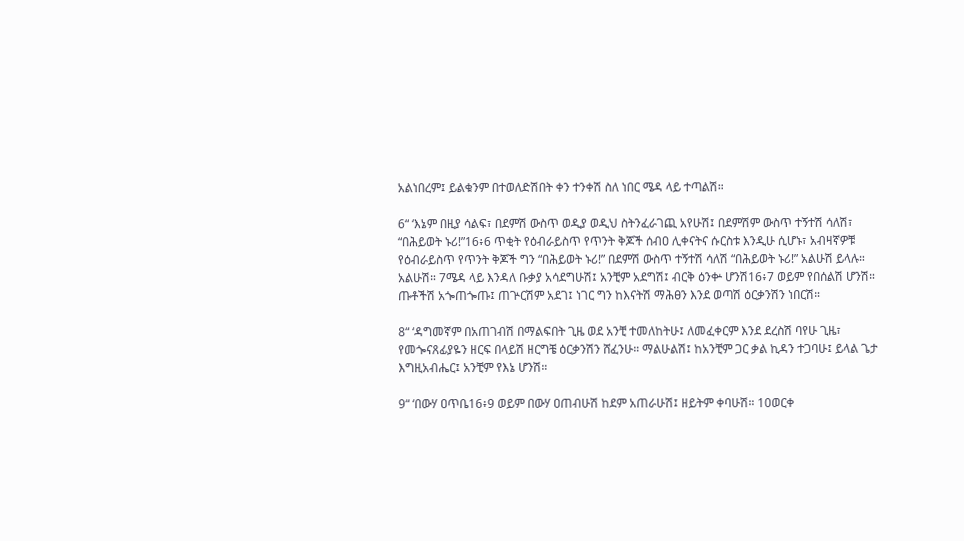አልነበረም፤ ይልቁንም በተወለድሽበት ቀን ተንቀሽ ስለ ነበር ሜዳ ላይ ተጣልሽ።

6“ ‘እኔም በዚያ ሳልፍ፣ በደምሽ ውስጥ ወዲያ ወዲህ ስትንፈራገጪ አየሁሽ፤ በደምሽም ውስጥ ተኝተሽ ሳለሽ፣ “በሕይወት ኑሪ!”16፥6 ጥቂት የዕብራይስጥ የጥንት ቅጆች ሰብዐ ሊቀናትና ሱርስቱ እንዲሁ ሲሆኑ፣ አብዛኛዎቹ የዕብራይስጥ የጥንት ቅጆች ግን “በሕይወት ኑሪ!” በደምሽ ውስጥ ተኝተሽ ሳለሽ “በሕይወት ኑሪ!” አልሁሽ ይላሉ። አልሁሽ። 7ሜዳ ላይ እንዳለ ቡቃያ አሳደግሁሽ፤ አንቺም አደግሽ፤ ብርቅ ዕንቍ ሆንሽ16፥7 ወይም የበሰልሽ ሆንሽ። ጡቶችሽ አጐጠጐጡ፤ ጠጕርሽም አደገ፤ ነገር ግን ከእናትሽ ማሕፀን እንደ ወጣሽ ዕርቃንሽን ነበርሽ።

8“ ‘ዳግመኛም በአጠገብሽ በማልፍበት ጊዜ ወደ አንቺ ተመለከትሁ፤ ለመፈቀርም እንደ ደረስሽ ባየሁ ጊዜ፣ የመጐናጸፊያዬን ዘርፍ በላይሽ ዘርግቼ ዕርቃንሽን ሸፈንሁ። ማልሁልሽ፤ ከአንቺም ጋር ቃል ኪዳን ተጋባሁ፤ ይላል ጌታ እግዚአብሔር፤ አንቺም የእኔ ሆንሽ።

9“ ‘በውሃ ዐጥቤ16፥9 ወይም በውሃ ዐጠብሁሽ ከደም አጠራሁሽ፤ ዘይትም ቀባሁሽ። 10ወርቀ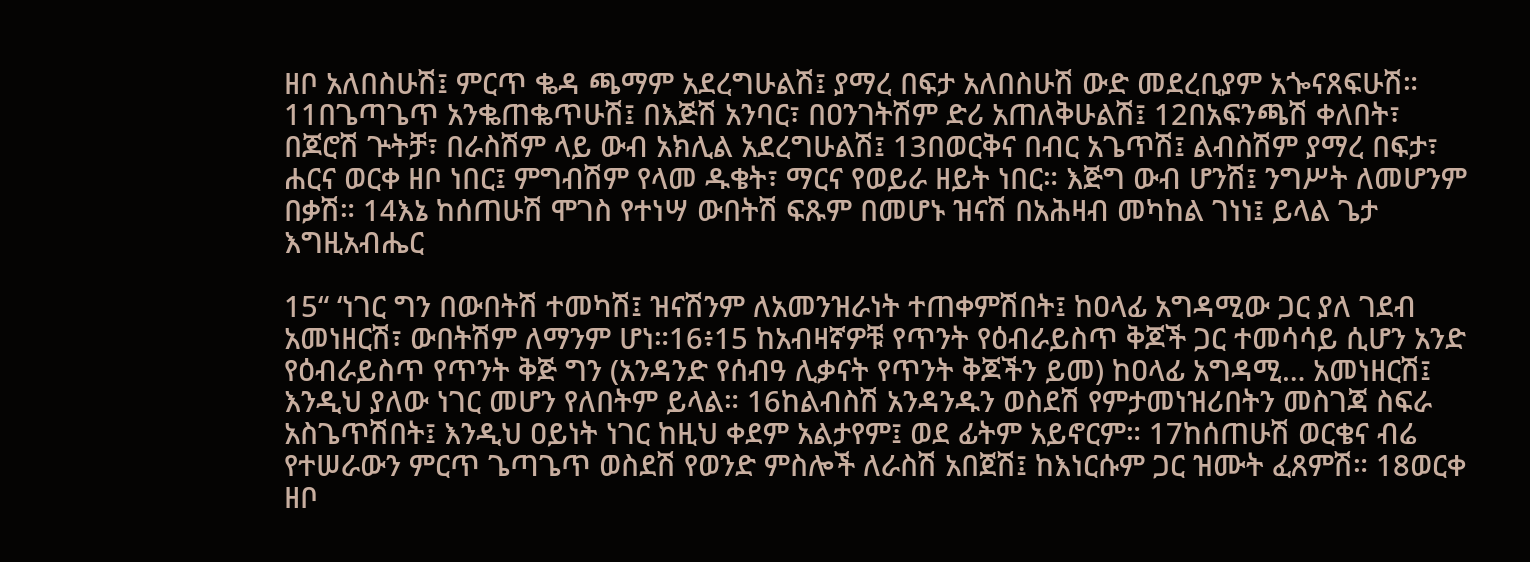ዘቦ አለበስሁሽ፤ ምርጥ ቈዳ ጫማም አደረግሁልሽ፤ ያማረ በፍታ አለበስሁሽ ውድ መደረቢያም አጐናጸፍሁሽ። 11በጌጣጌጥ አንቈጠቈጥሁሽ፤ በእጅሽ አንባር፣ በዐንገትሽም ድሪ አጠለቅሁልሽ፤ 12በአፍንጫሽ ቀለበት፣ በጆሮሽ ጕትቻ፣ በራስሽም ላይ ውብ አክሊል አደረግሁልሽ፤ 13በወርቅና በብር አጌጥሽ፤ ልብስሽም ያማረ በፍታ፣ ሐርና ወርቀ ዘቦ ነበር፤ ምግብሽም የላመ ዱቄት፣ ማርና የወይራ ዘይት ነበር። እጅግ ውብ ሆንሽ፤ ንግሥት ለመሆንም በቃሽ። 14እኔ ከሰጠሁሽ ሞገስ የተነሣ ውበትሽ ፍጹም በመሆኑ ዝናሽ በአሕዛብ መካከል ገነነ፤ ይላል ጌታ እግዚአብሔር

15“ ‘ነገር ግን በውበትሽ ተመካሽ፤ ዝናሽንም ለአመንዝራነት ተጠቀምሽበት፤ ከዐላፊ አግዳሚው ጋር ያለ ገደብ አመነዘርሽ፣ ውበትሽም ለማንም ሆነ።16፥15 ከአብዛኛዎቹ የጥንት የዕብራይስጥ ቅጆች ጋር ተመሳሳይ ሲሆን አንድ የዕብራይስጥ የጥንት ቅጅ ግን (አንዳንድ የሰብዓ ሊቃናት የጥንት ቅጆችን ይመ) ከዐላፊ አግዳሚ… አመነዘርሽ፤ እንዲህ ያለው ነገር መሆን የለበትም ይላል። 16ከልብስሽ አንዳንዱን ወስደሽ የምታመነዝሪበትን መስገጃ ስፍራ አስጌጥሽበት፤ እንዲህ ዐይነት ነገር ከዚህ ቀደም አልታየም፤ ወደ ፊትም አይኖርም። 17ከሰጠሁሽ ወርቄና ብሬ የተሠራውን ምርጥ ጌጣጌጥ ወስደሽ የወንድ ምስሎች ለራስሽ አበጀሽ፤ ከእነርሱም ጋር ዝሙት ፈጸምሽ። 18ወርቀ ዘቦ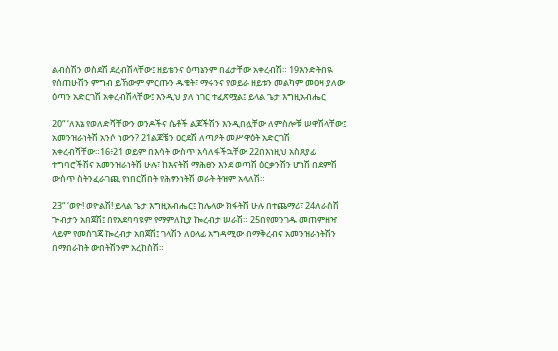ልብስሽን ወስደሽ ደረብሽላቸው፤ ዘይቴንና ዕጣኔንም በፊታቸው አቀረብሽ። 19እንድትበዪ የሰጠሁሽን ምግብ ይኸውም ምርጡን ዱቄት፣ ማሩንና የወይራ ዘይቱን መልካም መዐዛ ያለው ዕጣን አድርገሽ አቀረብሽላቸው፤ እንዲህ ያለ ነገር ተፈጽሟል፤ ይላል ጌታ እግዚአብሔር

20“ ‘ለእኔ የወለድሻቸውን ወንዶችና ሴቶች ልጆችሽን እንዲበሏቸው ለምስሎቹ ሠዋሽላቸው፤ አመንዝራነትሽ አንሶ ነውን? 21ልጆቼን ዐርደሽ ለጣዖት መሥዋዕት አድርገሽ አቀረብሻቸው።16፥21 ወይም በእሳት ውስጥ አሳለፋችኋቸው 22በእነዚህ አስጸያፊ ተግባሮችሽና አመንዝራነትሽ ሁሉ፣ ከእናትሽ ማሕፀን እንደ ወጣሽ ዕርቃንሽን ሆነሽ በደምሽ ውስጥ ስትንፈራገጪ የነበርሽበት የሕፃንነትሽ ወራት ትዝም አላለሽ።

23“ ‘ወዮ! ወዮልሽ! ይላል ጌታ እግዚአብሔር፤ ከሌላው ክፋትሽ ሁሉ በተጨማሪ፣ 24ለራስሽ ጕብታን አበጀሽ፤ በየአደባባዩም የማምለኪያ ኰረብታ ሠራሽ። 25በየመንገዱ መጠምዘዣ ላይም የመስገጃ ኰረብታ አበጀሽ፤ ገላሽን ለዐላፊ አግዳሚው በማቅረብና አመንዝራነትሽን በማበራከት ውበትሽንም አረከስሽ።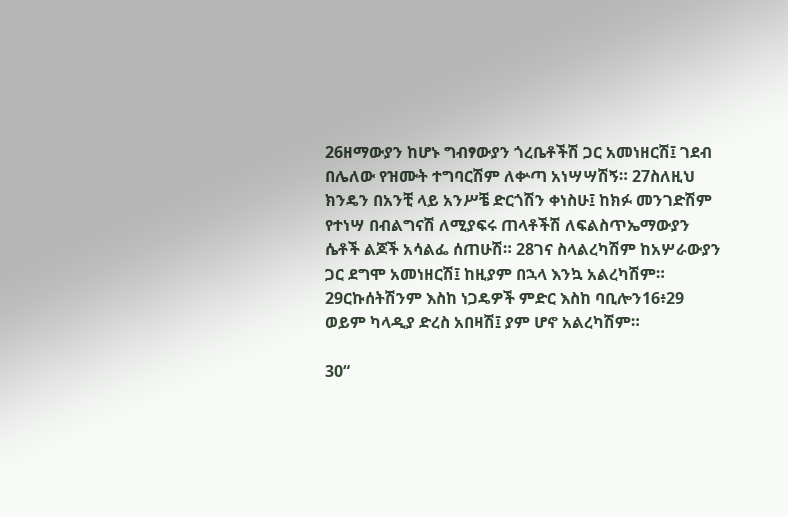26ዘማውያን ከሆኑ ግብፃውያን ጎረቤቶችሽ ጋር አመነዘርሽ፤ ገደብ በሌለው የዝሙት ተግባርሽም ለቍጣ አነሣሣሽኝ። 27ስለዚህ ክንዴን በአንቺ ላይ አንሥቼ ድርጎሽን ቀነስሁ፤ ከክፉ መንገድሽም የተነሣ በብልግናሽ ለሚያፍሩ ጠላቶችሽ ለፍልስጥኤማውያን ሴቶች ልጆች አሳልፌ ሰጠሁሽ። 28ገና ስላልረካሽም ከአሦራውያን ጋር ደግሞ አመነዘርሽ፤ ከዚያም በኋላ እንኳ አልረካሽም። 29ርኩሰትሽንም እስከ ነጋዴዎች ምድር እስከ ባቢሎን16፥29 ወይም ካላዲያ ድረስ አበዛሽ፤ ያም ሆኖ አልረካሽም።

30“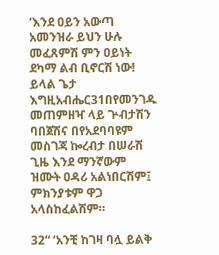‘እንደ ዐይን አውጣ አመንዝራ ይህን ሁሉ መፈጸምሽ ምን ዐይነት ደካማ ልብ ቢኖርሽ ነው! ይላል ጌታ እግዚአብሔር31በየመንገዱ መጠምዘዣ ላይ ጕብታሽን ባበጀሽና በየአደባባዩም መስገጃ ኰረብታ በሠራሽ ጊዜ እንደ ማንኛውም ዝሙት ዐዳሪ አልነበርሽም፤ ምክንያቱም ዋጋ አላስከፈልሽም።

32“ ‘አንቺ ከገዛ ባሏ ይልቅ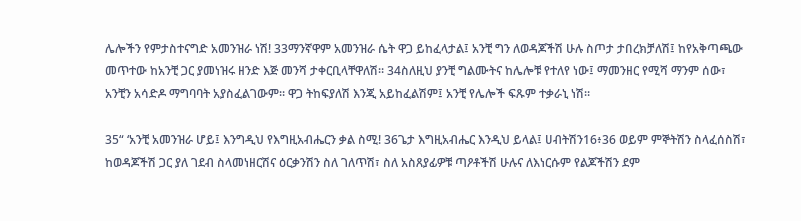ሌሎችን የምታስተናግድ አመንዝራ ነሽ! 33ማንኛዋም አመንዝራ ሴት ዋጋ ይከፈላታል፤ አንቺ ግን ለወዳጆችሽ ሁሉ ስጦታ ታበረክቻለሽ፤ ከየአቅጣጫው መጥተው ከአንቺ ጋር ያመነዝሩ ዘንድ እጅ መንሻ ታቀርቢላቸዋለሽ። 34ስለዚህ ያንቺ ግልሙትና ከሌሎቹ የተለየ ነው፤ ማመንዘር የሚሻ ማንም ሰው፣ አንቺን አሳድዶ ማግባባት አያስፈልገውም። ዋጋ ትከፍያለሽ እንጂ አይከፈልሽም፤ አንቺ የሌሎች ፍጹም ተቃራኒ ነሽ።

35“ ‘አንቺ አመንዝራ ሆይ፤ እንግዲህ የእግዚአብሔርን ቃል ስሚ! 36ጌታ እግዚአብሔር እንዲህ ይላል፤ ሀብትሽን16፥36 ወይም ምኞትሽን ስላፈሰስሽ፣ ከወዳጆችሽ ጋር ያለ ገደብ ስላመነዘርሽና ዕርቃንሽን ስለ ገለጥሽ፣ ስለ አስጸያፊዎቹ ጣዖቶችሽ ሁሉና ለእነርሱም የልጆችሽን ደም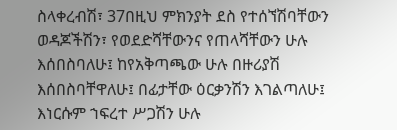ስላቀረብሽ፣ 37በዚህ ምክንያት ደስ የተሰኘሽባቸውን ወዳጆችሽን፣ የወደድሻቸውንና የጠላሻቸውን ሁሉ እሰበስባለሁ፤ ከየአቅጣጫው ሁሉ በዙሪያሽ እሰበስባቸዋለሁ፤ በፊታቸው ዕርቃንሽን እገልጣለሁ፤ እነርሱም ኀፍረተ ሥጋሽን ሁሉ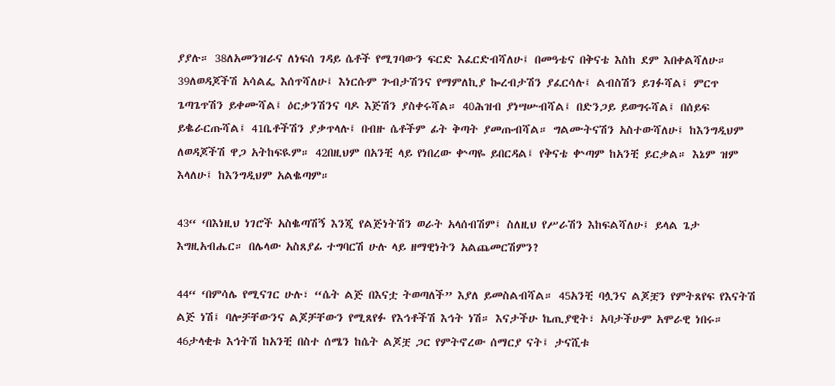ያያሉ። 38ለአመንዝራና ለነፍሰ ገዳይ ሴቶች የሚገባውን ፍርድ እፈርድብሻለሁ፤ በመዓቴና በቅናቴ እስከ ደም እበቀልሻለሁ። 39ለወዳጆችሽ አሳልፌ እሰጥሻለሁ፤ እነርሱም ጕብታሽንና የማምለኪያ ኰረብታሽን ያፈርሳሉ፤ ልብስሽን ይገፉሻል፤ ምርጥ ጌጣጌጥሽን ይቀሙሻል፤ ዕርቃንሽንና ባዶ እጅሽን ያስቀሩሻል። 40ሕዝብ ያነሣሡብሻል፤ በድንጋይ ይወግሩሻል፤ በሰይፍ ይቈራርጡሻል፤ 41ቤቶችሽን ያቃጥላሉ፤ በብዙ ሴቶችም ፊት ቅጣት ያመጡብሻል። ግልሙትናሽን አስተውሻለሁ፤ ከእንግዲህም ለወዳጆችሽ ዋጋ አትከፍዪም። 42በዚህም በአንቺ ላይ የነበረው ቍጣዬ ይበርዳል፤ የቅናቴ ቍጣም ከአንቺ ይርቃል። እኔም ዝም እላለሁ፤ ከእንግዲህም አልቈጣም።

43“ ‘በእነዚህ ነገሮች አስቈጣሽኝ እንጂ የልጅነትሽን ወራት አላሰብሽም፤ ስለዚህ የሥራሽን እከፍልሻለሁ፤ ይላል ጌታ እግዚአብሔር። በሌላው አስጸያፊ ተግባርሽ ሁሉ ላይ ዘማዊነትን አልጨመርሽምን?

44“ ‘በምሳሌ የሚናገር ሁሉ፣ “ሴት ልጅ በእናቷ ትወጣለች” እያለ ይመስልብሻል። 45አንቺ ባሏንና ልጆቿን የምትጸየፍ የእናትሽ ልጅ ነሽ፤ ባሎቻቸውንና ልጆቻቸውን የሚጸየፉ የእኅቶችሽ እኅት ነሽ። እናታችሁ ኬጢያዊት፣ አባታችሁም አሞራዊ ነበሩ። 46ታላቂቱ እኅትሽ ከአንቺ በስተ ሰሜን ከሴት ልጆቿ ጋር የምትኖረው ሰማርያ ናት፤ ታናሺቱ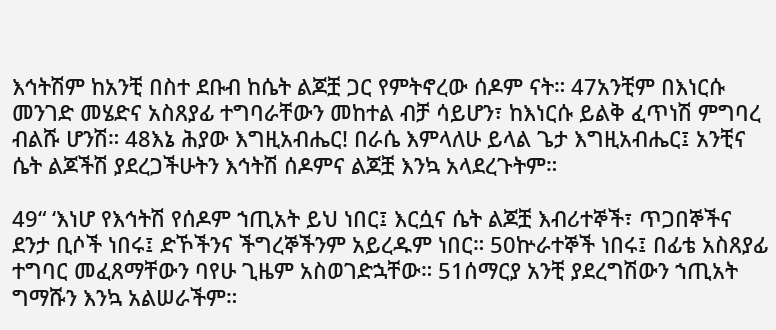እኅትሽም ከአንቺ በስተ ደቡብ ከሴት ልጆቿ ጋር የምትኖረው ሰዶም ናት። 47አንቺም በእነርሱ መንገድ መሄድና አስጸያፊ ተግባራቸውን መከተል ብቻ ሳይሆን፣ ከእነርሱ ይልቅ ፈጥነሽ ምግባረ ብልሹ ሆንሽ። 48እኔ ሕያው እግዚአብሔር! በራሴ እምላለሁ ይላል ጌታ እግዚአብሔር፤ አንቺና ሴት ልጆችሽ ያደረጋችሁትን እኅትሽ ሰዶምና ልጆቿ እንኳ አላደረጉትም።

49“ ‘እነሆ የእኅትሽ የሰዶም ኀጢአት ይህ ነበር፤ እርሷና ሴት ልጆቿ እብሪተኞች፣ ጥጋበኞችና ደንታ ቢሶች ነበሩ፤ ድኾችንና ችግረኞችንም አይረዱም ነበር። 50ኵራተኞች ነበሩ፤ በፊቴ አስጸያፊ ተግባር መፈጸማቸውን ባየሁ ጊዜም አስወገድኋቸው። 51ሰማርያ አንቺ ያደረግሽውን ኀጢአት ግማሹን እንኳ አልሠራችም።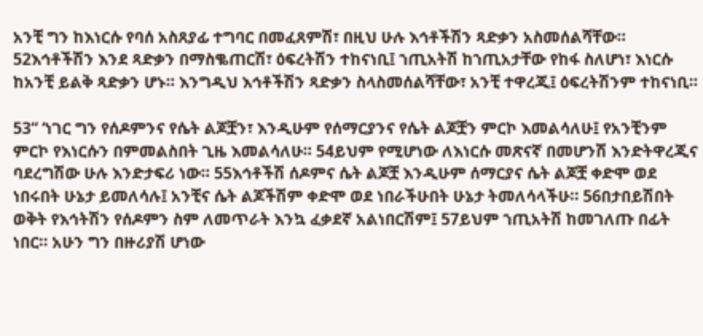አንቺ ግን ከእነርሱ የባሰ አስጸያፊ ተግባር በመፈጸምሽ፣ በዚህ ሁሉ እኅቶችሽን ጻድቃን አስመሰልሻቸው። 52እኅቶችሽን እንደ ጻድቃን በማስቈጠርሽ፣ ዕፍረትሽን ተከናነቢ፤ ኀጢአትሽ ከኀጢአታቸው የከፋ ስለሆነ፣ እነርሱ ከአንቺ ይልቅ ጻድቃን ሆኑ። እንግዲህ እኅቶችሽን ጻድቃን ስላስመሰልሻቸው፣ አንቺ ተዋረጂ፤ ዕፍረትሽንም ተከናነቢ።

53“ ‘ነገር ግን የሰዶምንና የሴት ልጆቿን፣ እንዲሁም የሰማርያንና የሴት ልጆቿን ምርኮ እመልሳለሁ፤ የአንቺንም ምርኮ የእነርሱን በምመልስበት ጊዜ እመልሳለሁ። 54ይህም የሚሆነው ለእነርሱ መጽናኛ በመሆንሽ እንድትዋረጂና ባደረግሽው ሁሉ እንድታፍሪ ነው። 55እኅቶችሽ ሰዶምና ሴት ልጆቿ እንዲሁም ሰማርያና ሴት ልጆቿ ቀድሞ ወደ ነበሩበት ሁኔታ ይመለሳሉ፤ አንቺና ሴት ልጆችሽም ቀድሞ ወደ ነበራችሁበት ሁኔታ ትመለሳላችሁ። 56በታበይሽበት ወቅት የእኅትሽን የሰዶምን ስም ለመጥራት እንኳ ፈቃደኛ አልነበርሽም፤ 57ይህም ኀጢአትሽ ከመገለጡ በፊት ነበር። አሁን ግን በዙሪያሽ ሆነው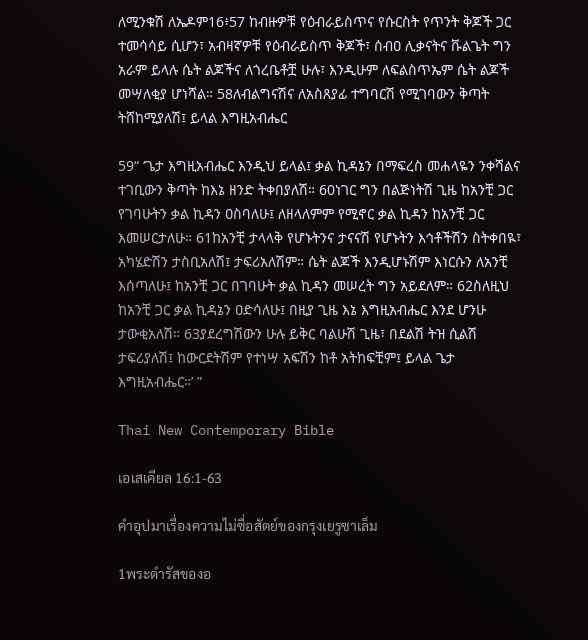ለሚንቁሽ ለኤዶም16፥57 ከብዙዎቹ የዕብራይስጥና የሱርስት የጥንት ቅጆች ጋር ተመሳሳይ ሲሆን፣ አብዛኛዎቹ የዕብራይስጥ ቅጆች፣ ሰብዐ ሊቃናትና ቩልጌት ግን አራም ይላሉ ሴት ልጆችና ለጎረቤቶቿ ሁሉ፣ እንዲሁም ለፍልስጥኤም ሴት ልጆች መሣለቂያ ሆነሻል። 58ለብልግናሽና ለአስጸያፊ ተግባርሽ የሚገባውን ቅጣት ትሸከሚያለሽ፤ ይላል እግዚአብሔር

59“ ‘ጌታ እግዚአብሔር እንዲህ ይላል፤ ቃል ኪዳኔን በማፍረስ መሐላዬን ንቀሻልና ተገቢውን ቅጣት ከእኔ ዘንድ ትቀበያለሽ። 60ነገር ግን በልጅነትሽ ጊዜ ከአንቺ ጋር የገባሁትን ቃል ኪዳን ዐስባለሁ፤ ለዘላለምም የሚኖር ቃል ኪዳን ከአንቺ ጋር እመሠርታለሁ። 61ከአንቺ ታላላቅ የሆኑትንና ታናናሽ የሆኑትን እኅቶችሽን ስትቀበዪ፣ አካሄድሽን ታስቢአለሽ፤ ታፍሪአለሽም። ሴት ልጆች እንዲሆኑሽም እነርሱን ለአንቺ እሰጣለሁ፤ ከአንቺ ጋር በገባሁት ቃል ኪዳን መሠረት ግን አይደለም። 62ስለዚህ ከአንቺ ጋር ቃል ኪዳኔን ዐድሳለሁ፤ በዚያ ጊዜ እኔ እግዚአብሔር እንደ ሆንሁ ታውቂአለሽ። 63ያደረግሽውን ሁሉ ይቅር ባልሁሽ ጊዜ፣ በደልሽ ትዝ ሲልሽ ታፍሪያለሽ፤ ከውርደትሽም የተነሣ አፍሽን ከቶ አትከፍቺም፤ ይላል ጌታ እግዚአብሔር።’ ”

Thai New Contemporary Bible

เอเสเคียล 16:1-63

คำอุปมาเรื่องความไม่ซื่อสัตย์ของกรุงเยรูซาเล็ม

1พระดำรัสของอ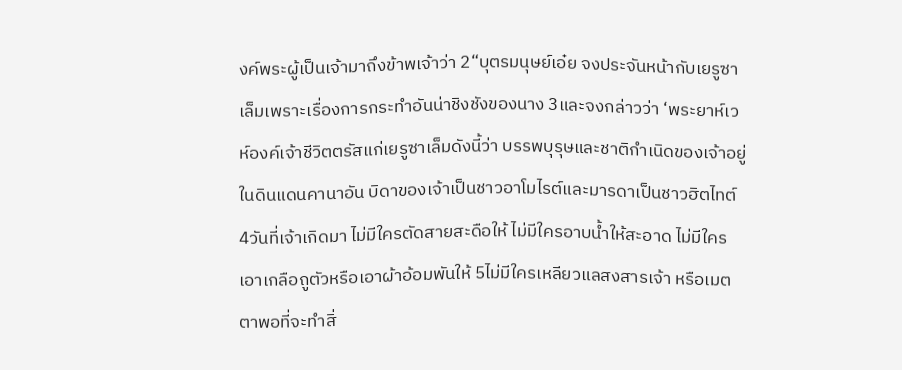งค์พระผู้เป็นเจ้ามาถึงข้าพเจ้าว่า 2“บุตรมนุษย์เอ๋ย จงประจันหน้ากับเยรูซาเล็มเพราะเรื่องการกระทำอันน่าชิงชังของนาง 3และจงกล่าวว่า ‘พระยาห์เวห์องค์เจ้าชีวิตตรัสแก่เยรูซาเล็มดังนี้ว่า บรรพบุรุษและชาติกำเนิดของเจ้าอยู่ในดินแดนคานาอัน บิดาของเจ้าเป็นชาวอาโมไรต์และมารดาเป็นชาวฮิตไทต์ 4วันที่เจ้าเกิดมา ไม่มีใครตัดสายสะดือให้ ไม่มีใครอาบน้ำให้สะอาด ไม่มีใครเอาเกลือถูตัวหรือเอาผ้าอ้อมพันให้ 5ไม่มีใครเหลียวแลสงสารเจ้า หรือเมตตาพอที่จะทำสิ่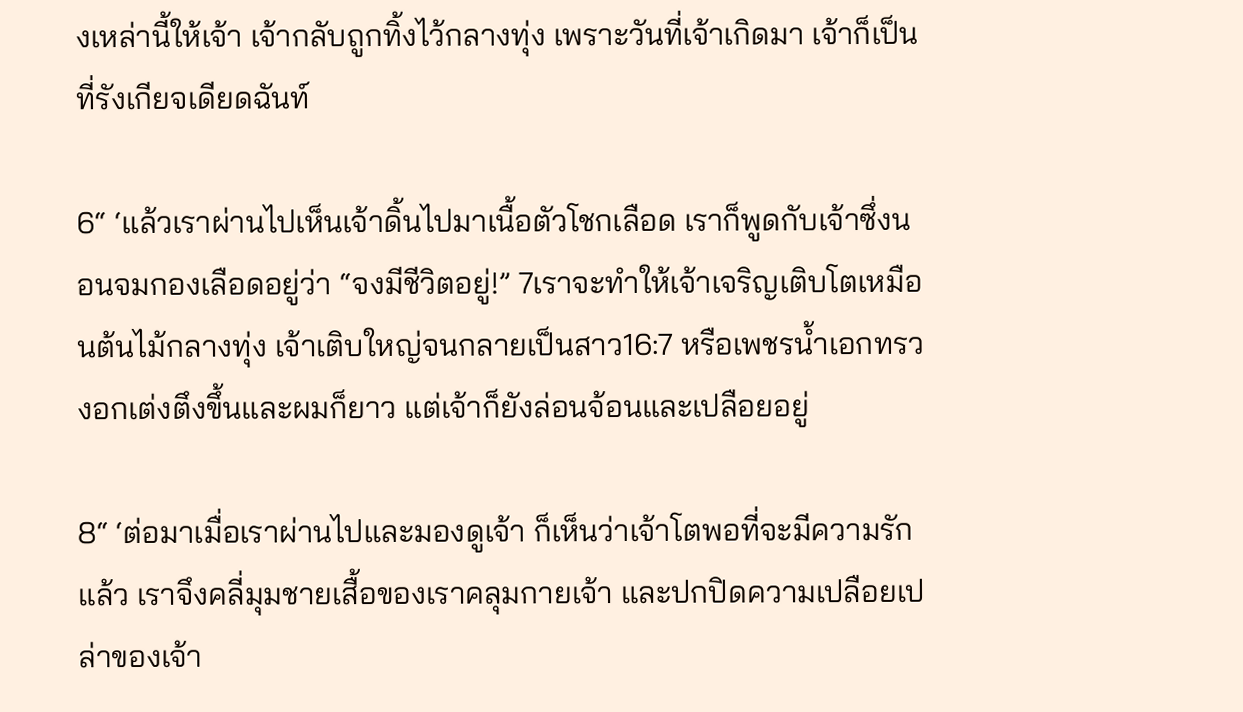งเหล่านี้ให้เจ้า เจ้ากลับถูกทิ้งไว้กลางทุ่ง เพราะวันที่เจ้าเกิดมา เจ้าก็เป็นที่รังเกียจเดียดฉันท์

6“ ‘แล้วเราผ่านไปเห็นเจ้าดิ้นไปมาเนื้อตัวโชกเลือด เราก็พูดกับเจ้าซึ่งนอนจมกองเลือดอยู่ว่า “จงมีชีวิตอยู่!” 7เราจะทำให้เจ้าเจริญเติบโตเหมือนต้นไม้กลางทุ่ง เจ้าเติบใหญ่จนกลายเป็นสาว16:7 หรือเพชรน้ำเอกทรวงอกเต่งตึงขึ้นและผมก็ยาว แต่เจ้าก็ยังล่อนจ้อนและเปลือยอยู่

8“ ‘ต่อมาเมื่อเราผ่านไปและมองดูเจ้า ก็เห็นว่าเจ้าโตพอที่จะมีความรักแล้ว เราจึงคลี่มุมชายเสื้อของเราคลุมกายเจ้า และปกปิดความเปลือยเปล่าของเจ้า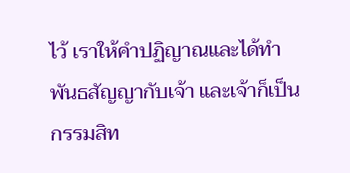ไว้ เราให้คำปฏิญาณและได้ทำพันธสัญญากับเจ้า และเจ้าก็เป็นกรรมสิท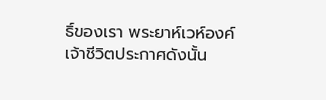ธิ์ของเรา พระยาห์เวห์องค์เจ้าชีวิตประกาศดังนั้น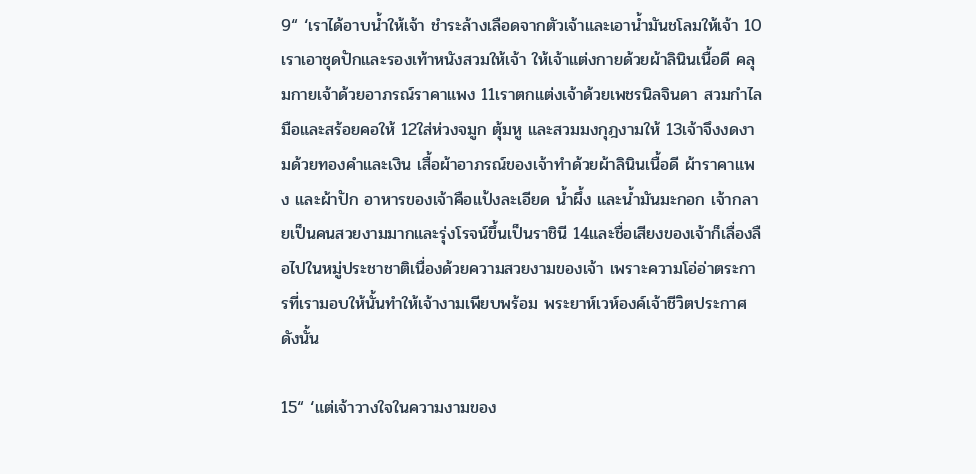9“ ‘เราได้อาบน้ำให้เจ้า ชำระล้างเลือดจากตัวเจ้าและเอาน้ำมันชโลมให้เจ้า 10เราเอาชุดปักและรองเท้าหนังสวมให้เจ้า ให้เจ้าแต่งกายด้วยผ้าลินินเนื้อดี คลุมกายเจ้าด้วยอาภรณ์ราคาแพง 11เราตกแต่งเจ้าด้วยเพชรนิลจินดา สวมกำไลมือและสร้อยคอให้ 12ใส่ห่วงจมูก ตุ้มหู และสวมมงกุฎงามให้ 13เจ้าจึงงดงามด้วยทองคำและเงิน เสื้อผ้าอาภรณ์ของเจ้าทำด้วยผ้าลินินเนื้อดี ผ้าราคาแพง และผ้าปัก อาหารของเจ้าคือแป้งละเอียด น้ำผึ้ง และน้ำมันมะกอก เจ้ากลายเป็นคนสวยงามมากและรุ่งโรจน์ขึ้นเป็นราชินี 14และชื่อเสียงของเจ้าก็เลื่องลือไปในหมู่ประชาชาติเนื่องด้วยความสวยงามของเจ้า เพราะความโอ่อ่าตระการที่เรามอบให้นั้นทำให้เจ้างามเพียบพร้อม พระยาห์เวห์องค์เจ้าชีวิตประกาศดังนั้น

15“ ‘แต่เจ้าวางใจในความงามของ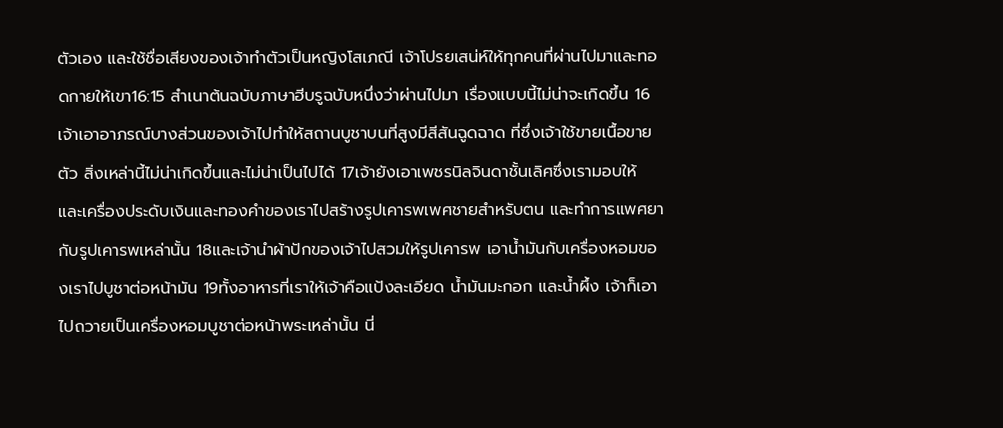ตัวเอง และใช้ชื่อเสียงของเจ้าทำตัวเป็นหญิงโสเภณี เจ้าโปรยเสน่ห์ให้ทุกคนที่ผ่านไปมาและทอดกายให้เขา16:15 สำเนาต้นฉบับภาษาฮีบรูฉบับหนึ่งว่าผ่านไปมา เรื่องแบบนี้ไม่น่าจะเกิดขึ้น 16เจ้าเอาอาภรณ์บางส่วนของเจ้าไปทำให้สถานบูชาบนที่สูงมีสีสันฉูดฉาด ที่ซึ่งเจ้าใช้ขายเนื้อขายตัว สิ่งเหล่านี้ไม่น่าเกิดขึ้นและไม่น่าเป็นไปได้ 17เจ้ายังเอาเพชรนิลจินดาชั้นเลิศซึ่งเรามอบให้ และเครื่องประดับเงินและทองคำของเราไปสร้างรูปเคารพเพศชายสำหรับตน และทำการแพศยากับรูปเคารพเหล่านั้น 18และเจ้านำผ้าปักของเจ้าไปสวมให้รูปเคารพ เอาน้ำมันกับเครื่องหอมของเราไปบูชาต่อหน้ามัน 19ทั้งอาหารที่เราให้เจ้าคือแป้งละเอียด น้ำมันมะกอก และน้ำผึ้ง เจ้าก็เอาไปถวายเป็นเครื่องหอมบูชาต่อหน้าพระเหล่านั้น นี่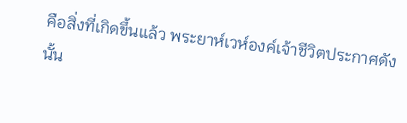คือสิ่งที่เกิดขึ้นแล้ว พระยาห์เวห์องค์เจ้าชีวิตประกาศดังนั้น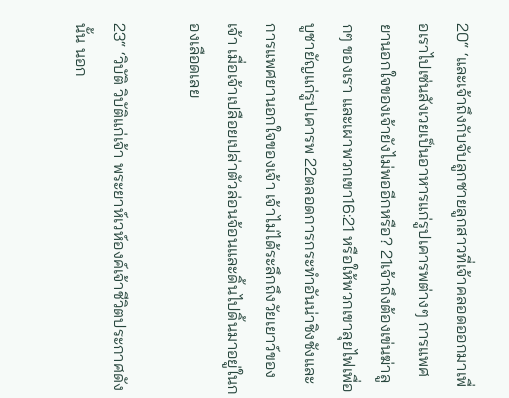20“ ‘และเจ้าถึงกับจับลูกชายลูกสาวที่เจ้าคลอดออกมาเพื่อเราไปเซ่นสังเวยเป็นอาหารแก่รูปเคารพต่างๆ การแพศยานอกใจของเจ้ายังไม่พออีกหรือ? 21เจ้าถึงต้องเข่นฆ่าลูกๆ ของเรา และเผาพวกเขา16:21 หรือให้พวกเขาลุยไฟเพื่อบูชายัญแก่รูปเคารพ 22ตลอดการกระทำอันน่าชิงชังและการแพศยานอกใจของเจ้า เจ้าไม่ได้ระลึกถึงวัยเยาว์ของเจ้า เมื่อเจ้าเปลือยเปล่าตัวล่อนจ้อนและดิ้นไปดิ้นมาอยู่ในกองเลือดเลย

23“ ‘วิบัติ วิบัติแก่เจ้า พระยาห์เวห์องค์เจ้าชีวิตประกาศดังนั้น นอก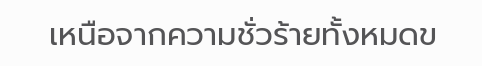เหนือจากความชั่วร้ายทั้งหมดข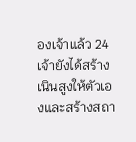องเจ้าแล้ว 24เจ้ายังได้สร้างเนินสูงให้ตัวเองและสร้างสถา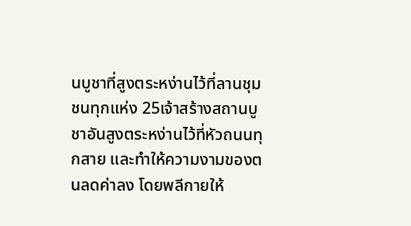นบูชาที่สูงตระหง่านไว้ที่ลานชุมชนทุกแห่ง 25เจ้าสร้างสถานบูชาอันสูงตระหง่านไว้ที่หัวถนนทุกสาย และทำให้ความงามของตนลดค่าลง โดยพลีกายให้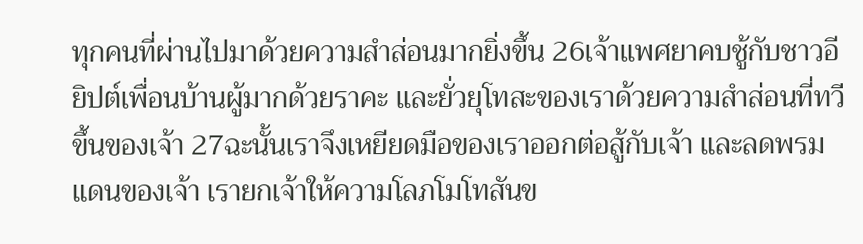ทุกคนที่ผ่านไปมาด้วยความสำส่อนมากยิ่งขึ้น 26เจ้าแพศยาคบชู้กับชาวอียิปต์เพื่อนบ้านผู้มากด้วยราคะ และยั่วยุโทสะของเราด้วยความสำส่อนที่ทวีขึ้นของเจ้า 27ฉะนั้นเราจึงเหยียดมือของเราออกต่อสู้กับเจ้า และลดพรมแดนของเจ้า เรายกเจ้าให้ความโลภโมโทสันข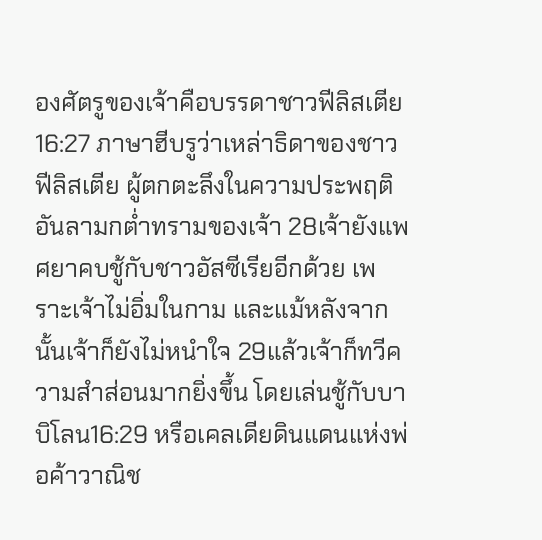องศัตรูของเจ้าคือบรรดาชาวฟีลิสเตีย16:27 ภาษาฮีบรูว่าเหล่าธิดาของชาวฟีลิสเตีย ผู้ตกตะลึงในความประพฤติอันลามกต่ำทรามของเจ้า 28เจ้ายังแพศยาคบชู้กับชาวอัสซีเรียอีกด้วย เพราะเจ้าไม่อิ่มในกาม และแม้หลังจากนั้นเจ้าก็ยังไม่หนำใจ 29แล้วเจ้าก็ทวีความสำส่อนมากยิ่งขึ้น โดยเล่นชู้กับบาบิโลน16:29 หรือเคลเดียดินแดนแห่งพ่อค้าวาณิช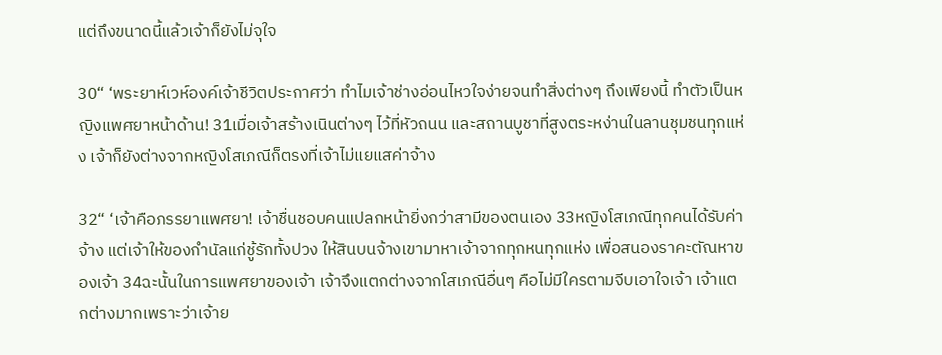แต่ถึงขนาดนี้แล้วเจ้าก็ยังไม่จุใจ

30“ ‘พระยาห์เวห์องค์เจ้าชีวิตประกาศว่า ทำไมเจ้าช่างอ่อนไหวใจง่ายจนทำสิ่งต่างๆ ถึงเพียงนี้ ทำตัวเป็นหญิงแพศยาหน้าด้าน! 31เมื่อเจ้าสร้างเนินต่างๆ ไว้ที่หัวถนน และสถานบูชาที่สูงตระหง่านในลานชุมชนทุกแห่ง เจ้าก็ยังต่างจากหญิงโสเภณีก็ตรงที่เจ้าไม่แยแสค่าจ้าง

32“ ‘เจ้าคือภรรยาแพศยา! เจ้าชื่นชอบคนแปลกหน้ายิ่งกว่าสามีของตนเอง 33หญิงโสเภณีทุกคนได้รับค่าจ้าง แต่เจ้าให้ของกำนัลแก่ชู้รักทั้งปวง ให้สินบนจ้างเขามาหาเจ้าจากทุกหนทุกแห่ง เพื่อสนองราคะตัณหาของเจ้า 34ฉะนั้นในการแพศยาของเจ้า เจ้าจึงแตกต่างจากโสเภณีอื่นๆ คือไม่มีใครตามจีบเอาใจเจ้า เจ้าแตกต่างมากเพราะว่าเจ้าย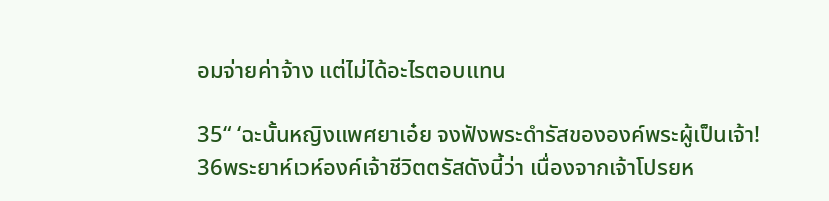อมจ่ายค่าจ้าง แต่ไม่ได้อะไรตอบแทน

35“ ‘ฉะนั้นหญิงแพศยาเอ๋ย จงฟังพระดำรัสขององค์พระผู้เป็นเจ้า! 36พระยาห์เวห์องค์เจ้าชีวิตตรัสดังนี้ว่า เนื่องจากเจ้าโปรยห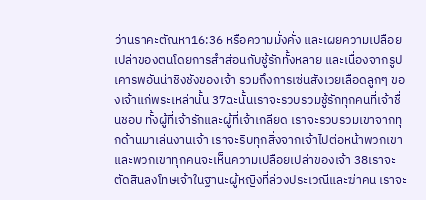ว่านราคะตัณหา16:36 หรือความมั่งคั่ง และเผยความเปลือยเปล่าของตนโดยการสำส่อนกับชู้รักทั้งหลาย และเนื่องจากรูปเคารพอันน่าชิงชังของเจ้า รวมถึงการเซ่นสังเวยเลือดลูกๆ ของเจ้าแก่พระเหล่านั้น 37ฉะนั้นเราจะรวบรวมชู้รักทุกคนที่เจ้าชื่นชอบ ทั้งผู้ที่เจ้ารักและผู้ที่เจ้าเกลียด เราจะรวบรวมเขาจากทุกด้านมาเล่นงานเจ้า เราจะริบทุกสิ่งจากเจ้าไปต่อหน้าพวกเขา และพวกเขาทุกคนจะเห็นความเปลือยเปล่าของเจ้า 38เราจะตัดสินลงโทษเจ้าในฐานะผู้หญิงที่ล่วงประเวณีและฆ่าคน เราจะ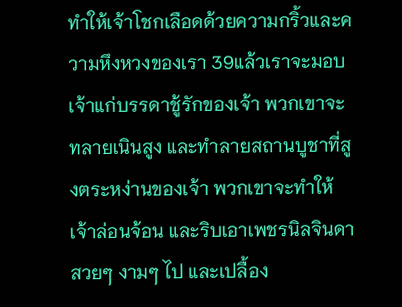ทำให้เจ้าโชกเลือดด้วยความกริ้วและความหึงหวงของเรา 39แล้วเราจะมอบเจ้าแก่บรรดาชู้รักของเจ้า พวกเขาจะทลายเนินสูง และทำลายสถานบูชาที่สูงตระหง่านของเจ้า พวกเขาจะทำให้เจ้าล่อนจ้อน และริบเอาเพชรนิลจินดาสวยๆ งามๆ ไป และเปลื้อง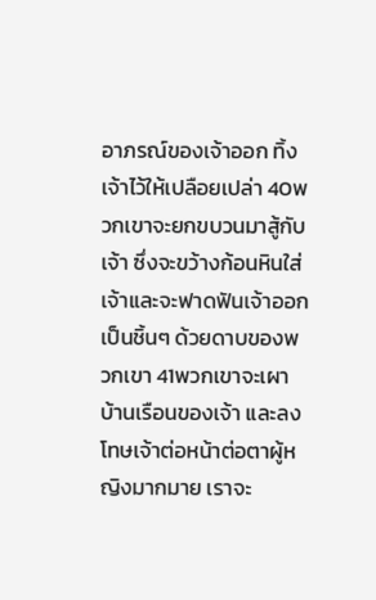อาภรณ์ของเจ้าออก ทิ้งเจ้าไว้ให้เปลือยเปล่า 40พวกเขาจะยกขบวนมาสู้กับเจ้า ซึ่งจะขว้างก้อนหินใส่เจ้าและจะฟาดฟันเจ้าออกเป็นชิ้นๆ ด้วยดาบของพวกเขา 41พวกเขาจะเผาบ้านเรือนของเจ้า และลงโทษเจ้าต่อหน้าต่อตาผู้หญิงมากมาย เราจะ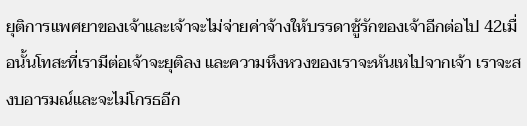ยุติการแพศยาของเจ้าและเจ้าจะไม่จ่ายค่าจ้างให้บรรดาชู้รักของเจ้าอีกต่อไป 42เมื่อนั้นโทสะที่เรามีต่อเจ้าจะยุติลง และความหึงหวงของเราจะหันเหไปจากเจ้า เราจะสงบอารมณ์และจะไม่โกรธอีก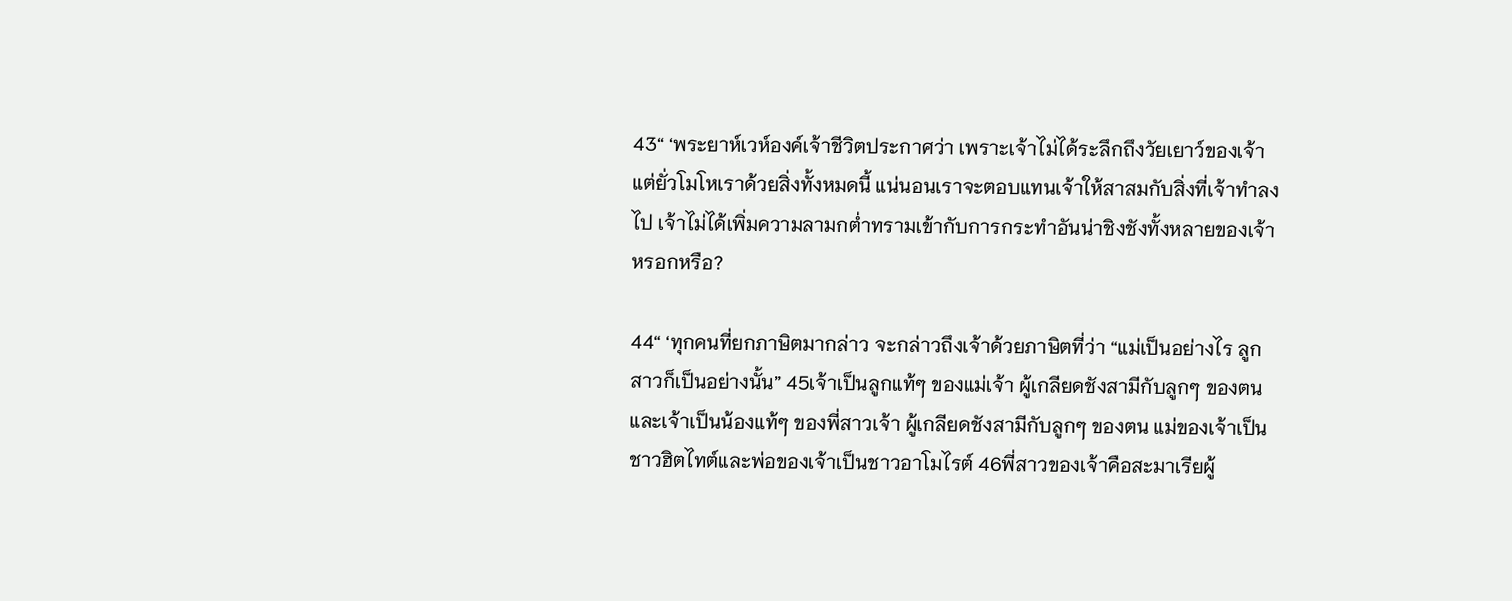43“ ‘พระยาห์เวห์องค์เจ้าชีวิตประกาศว่า เพราะเจ้าไม่ได้ระลึกถึงวัยเยาว์ของเจ้า แต่ยั่วโมโหเราด้วยสิ่งทั้งหมดนี้ แน่นอนเราจะตอบแทนเจ้าให้สาสมกับสิ่งที่เจ้าทำลงไป เจ้าไม่ได้เพิ่มความลามกต่ำทรามเข้ากับการกระทำอันน่าชิงชังทั้งหลายของเจ้าหรอกหรือ?

44“ ‘ทุกคนที่ยกภาษิตมากล่าว จะกล่าวถึงเจ้าด้วยภาษิตที่ว่า “แม่เป็นอย่างไร ลูกสาวก็เป็นอย่างนั้น” 45เจ้าเป็นลูกแท้ๆ ของแม่เจ้า ผู้เกลียดชังสามีกับลูกๆ ของตน และเจ้าเป็นน้องแท้ๆ ของพี่สาวเจ้า ผู้เกลียดชังสามีกับลูกๆ ของตน แม่ของเจ้าเป็นชาวฮิตไทต์และพ่อของเจ้าเป็นชาวอาโมไรต์ 46พี่สาวของเจ้าคือสะมาเรียผู้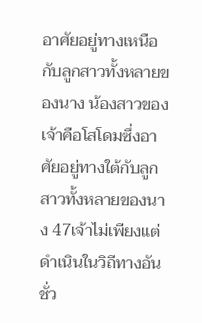อาศัยอยู่ทางเหนือกับลูกสาวทั้งหลายของนาง น้องสาวของเจ้าคือโสโดมซึ่งอาศัยอยู่ทางใต้กับลูกสาวทั้งหลายของนาง 47เจ้าไม่เพียงแต่ดำเนินในวิถีทางอันชั่ว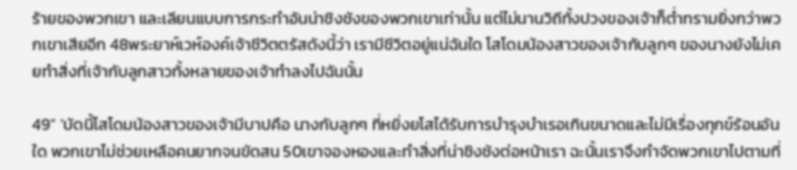ร้ายของพวกเขา และเลียนแบบการกระทำอันน่าชิงชังของพวกเขาเท่านั้น แต่ไม่นานวิถีทั้งปวงของเจ้าก็ต่ำทรามยิ่งกว่าพวกเขาเสียอีก 48พระยาห์เวห์องค์เจ้าชีวิตตรัสดังนี้ว่า เรามีชีวิตอยู่แน่ฉันใด โสโดมน้องสาวของเจ้ากับลูกๆ ของนางยังไม่เคยทำสิ่งที่เจ้ากับลูกสาวทั้งหลายของเจ้าทำลงไปฉันนั้น

49“ ‘บัดนี้โสโดมน้องสาวของเจ้ามีบาปคือ นางกับลูกๆ ที่หยิ่งยโสได้รับการบำรุงบำเรอเกินขนาดและไม่มีเรื่องทุกข์ร้อนอันใด พวกเขาไม่ช่วยเหลือคนยากจนขัดสน 50เขาจองหองและทำสิ่งที่น่าชิงชังต่อหน้าเรา ฉะนั้นเราจึงกำจัดพวกเขาไปตามที่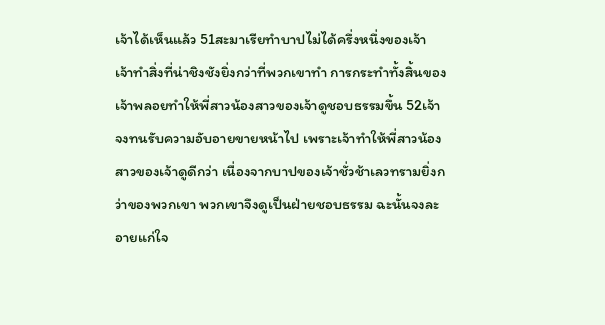เจ้าได้เห็นแล้ว 51สะมาเรียทำบาปไม่ได้ครึ่งหนึ่งของเจ้า เจ้าทำสิ่งที่น่าชิงชังยิ่งกว่าที่พวกเขาทำ การกระทำทั้งสิ้นของเจ้าพลอยทำให้พี่สาวน้องสาวของเจ้าดูชอบธรรมขึ้น 52เจ้าจงทนรับความอับอายขายหน้าไป เพราะเจ้าทำให้พี่สาวน้องสาวของเจ้าดูดีกว่า เนื่องจากบาปของเจ้าชั่วช้าเลวทรามยิ่งกว่าของพวกเขา พวกเขาจึงดูเป็นฝ่ายชอบธรรม ฉะนั้นจงละอายแก่ใจ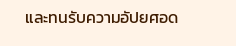และทนรับความอัปยศอด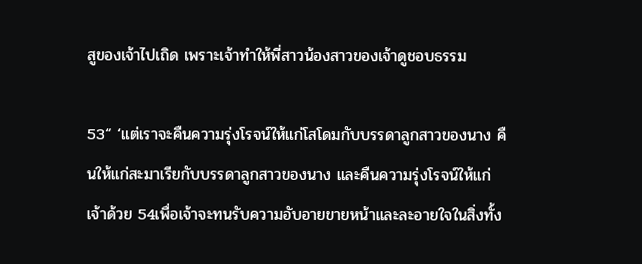สูของเจ้าไปเถิด เพราะเจ้าทำให้พี่สาวน้องสาวของเจ้าดูชอบธรรม

53“ ‘แต่เราจะคืนความรุ่งโรจน์ให้แก่โสโดมกับบรรดาลูกสาวของนาง คืนให้แก่สะมาเรียกับบรรดาลูกสาวของนาง และคืนความรุ่งโรจน์ให้แก่เจ้าด้วย 54เพื่อเจ้าจะทนรับความอับอายขายหน้าและละอายใจในสิ่งทั้ง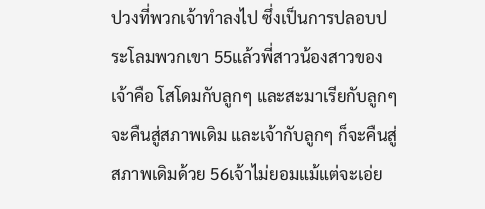ปวงที่พวกเจ้าทำลงไป ซึ่งเป็นการปลอบประโลมพวกเขา 55แล้วพี่สาวน้องสาวของเจ้าคือ โสโดมกับลูกๆ และสะมาเรียกับลูกๆ จะคืนสู่สภาพเดิม และเจ้ากับลูกๆ ก็จะคืนสู่สภาพเดิมด้วย 56เจ้าไม่ยอมแม้แต่จะเอ่ย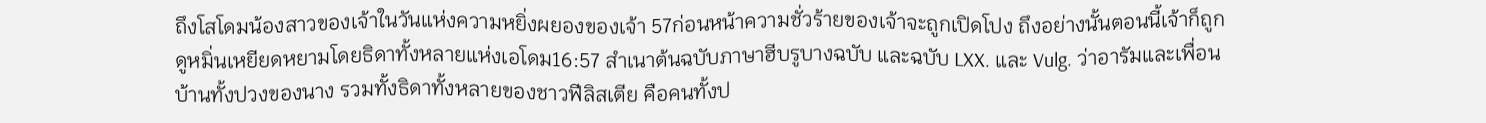ถึงโสโดมน้องสาวของเจ้าในวันแห่งความหยิ่งผยองของเจ้า 57ก่อนหน้าความชั่วร้ายของเจ้าจะถูกเปิดโปง ถึงอย่างนั้นตอนนี้เจ้าก็ถูกดูหมิ่นเหยียดหยามโดยธิดาทั้งหลายแห่งเอโดม16:57 สำเนาต้นฉบับภาษาฮีบรูบางฉบับ และฉบับ LXX. และ Vulg. ว่าอารัมและเพื่อนบ้านทั้งปวงของนาง รวมทั้งธิดาทั้งหลายของชาวฟีลิสเตีย คือคนทั้งป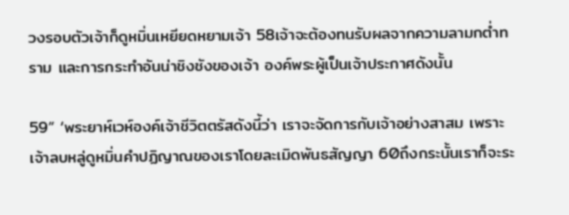วงรอบตัวเจ้าก็ดูหมิ่นเหยียดหยามเจ้า 58เจ้าจะต้องทนรับผลจากความลามกต่ำทราม และการกระทำอันน่าชิงชังของเจ้า องค์พระผู้เป็นเจ้าประกาศดังนั้น

59“ ‘พระยาห์เวห์องค์เจ้าชีวิตตรัสดังนี้ว่า เราจะจัดการกับเจ้าอย่างสาสม เพราะเจ้าลบหลู่ดูหมิ่นคำปฏิญาณของเราโดยละเมิดพันธสัญญา 60ถึงกระนั้นเราก็จะระ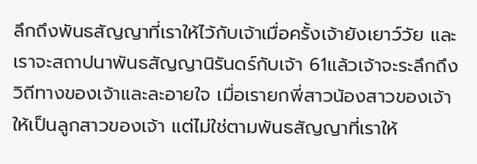ลึกถึงพันธสัญญาที่เราให้ไว้กับเจ้าเมื่อครั้งเจ้ายังเยาว์วัย และเราจะสถาปนาพันธสัญญานิรันดร์กับเจ้า 61แล้วเจ้าจะระลึกถึงวิถีทางของเจ้าและละอายใจ เมื่อเรายกพี่สาวน้องสาวของเจ้าให้เป็นลูกสาวของเจ้า แต่ไม่ใช่ตามพันธสัญญาที่เราให้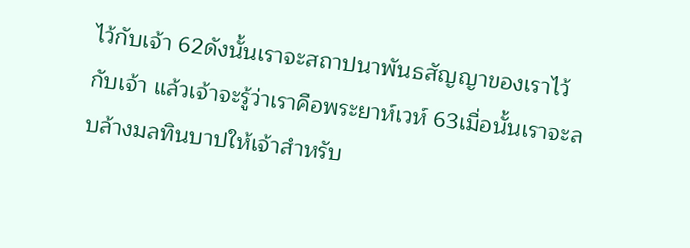ไว้กับเจ้า 62ดังนั้นเราจะสถาปนาพันธสัญญาของเราไว้กับเจ้า แล้วเจ้าจะรู้ว่าเราคือพระยาห์เวห์ 63เมื่อนั้นเราจะลบล้างมลทินบาปให้เจ้าสำหรับ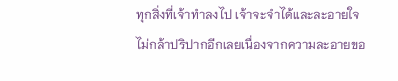ทุกสิ่งที่เจ้าทำลงไป เจ้าจะจำได้และละอายใจ ไม่กล้าปริปากอีกเลยเนื่องจากความละอายขอ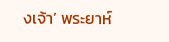งเจ้า’ พระยาห์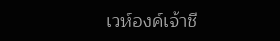เวห์องค์เจ้าชี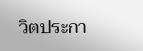วิตประกา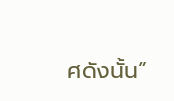ศดังนั้น”